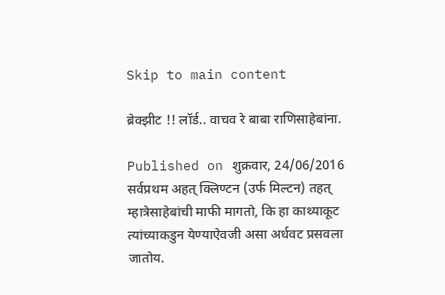Skip to main content

ब्रेक्झीट !! लॉर्ड.. वाचव रे बाबा राणिसाहेबांना.

Published on शुक्रवार, 24/06/2016
सर्वप्रथम अहत् क्लिण्टन (उर्फ मिल्टन) तहत् म्हात्रेसाहेबांची माफी मागतो, कि हा काथ्याकूट त्यांच्याकडुन येण्याऐवजी असा अर्धवट प्रसवला जातोय.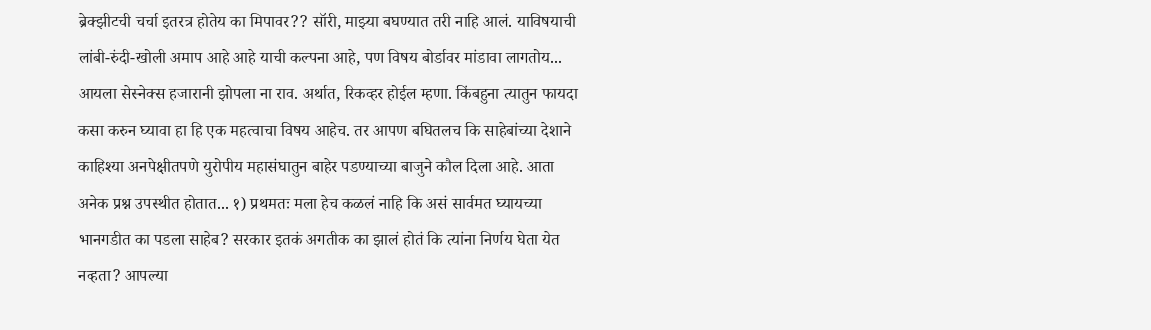ब्रेक्झीटची चर्चा इतरत्र होतेय का मिपावर?? सॉरी, माझ्या बघण्यात तरी नाहि आलं. याविषयाची लांबी-रुंदी-खोली अमाप आहे आहे याची कल्पना आहे, पण विषय बोर्डावर मांडावा लागतोय... आयला सेस्नेक्स हजारानी झोपला ना राव. अर्थात, रिकव्हर होईल म्हणा. किंबहुना त्यातुन फायदा कसा करुन घ्यावा हा हि एक महत्वाचा विषय आहेच. तर आपण बघितलच कि साहेबांच्या देशाने काहिश्या अनपेक्षीतपणे युरोपीय महासंघातुन बाहेर पडण्याच्या बाजुने कौल दिला आहे. आता अनेक प्रश्न उपस्थीत होतात... १) प्रथमतः मला हेच कळलं नाहि कि असं सार्वमत घ्यायच्या भानगडीत का पडला साहेब? सरकार इतकं अगतीक का झालं होतं कि त्यांना निर्णय घेता येत नव्हता? आपल्या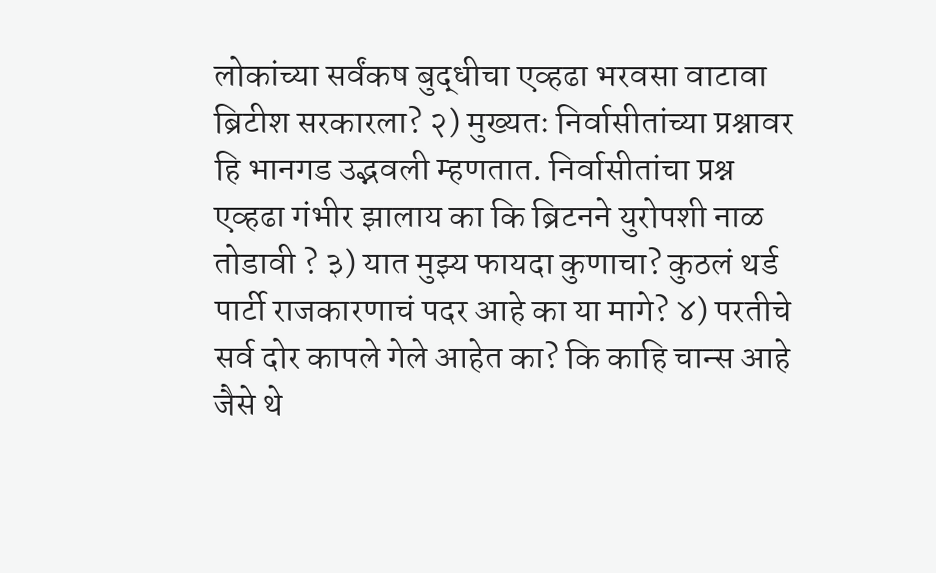लोकांच्या सर्वंकष बुद्धीचा एव्हढा भरवसा वाटावा ब्रिटीश सरकारला? २) मुख्यतः निर्वासीतांच्या प्रश्नावर हि भानगड उद्भवली म्हणतात. निर्वासीतांचा प्रश्न एव्हढा गंभीर झालाय का कि ब्रिटनने युरोपशी नाळ तोडावी ? ३) यात मुझ्य फायदा कुणाचा? कुठलं थर्ड पार्टी राजकारणाचं पदर आहे का या मागे? ४) परतीचे सर्व दोर कापले गेले आहेत का? कि काहि चान्स आहे जैसे थे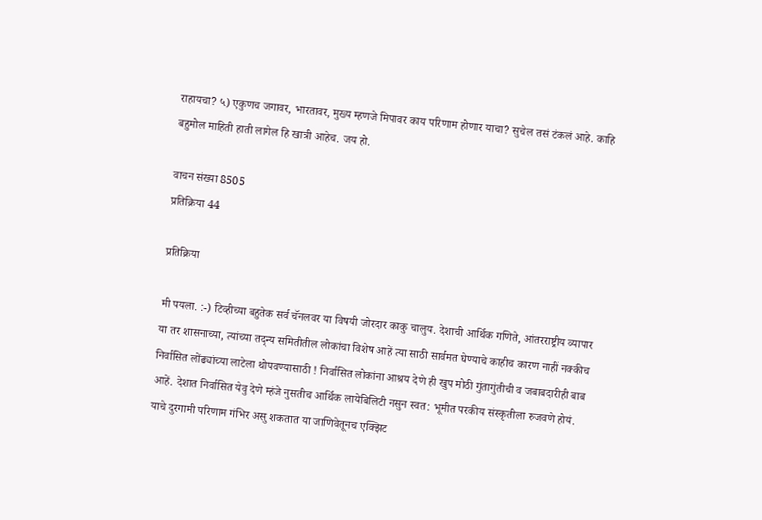राहायचा? ५) एकुणच जगावर, भारतावर, मुख्य म्हणजे मिपावर काय परिणाम होणार याचा? सुचेल तसं टंकलं आहे. काहि बहुमोल माहिती हाती लागेल हि खात्री आहेच. जय हो.

वाचन संख्या 8505
प्रतिक्रिया 44

प्रतिक्रिया

मी पयला. :-) टिव्हीच्या बहुतेक सर्व चॅनलवर या विषयी जोरदार काकु चालुय. देशाची आर्थिक गणिते, आंतरराष्ट्रीय व्यापार या तर शासनाच्या, त्यांच्या तद्न्य समितीतील लोकांचा विशेष आहें त्या साठी सार्वमत घेण्याचे काहीच कारण नाहीं नक्कीच निर्वासित लोंढ्यांच्या लाटेला थोपवण्यासाठी ! निर्वासित लोकांना आश्रय देणे ही खुप मोठी गुंतागुंतीची व जबाबदारीही बाब आहें. देशात निर्वासित येवु देणे म्हंजे नुसतीच आर्थिक लायेबिलिटी नसुन स्वत: भूमीत परकीय संस्कृतीला रुजवणे होयं. याचे दुरगामी परिणाम गंभिर असु शकतात या जाणिवेतूनच एक्झिट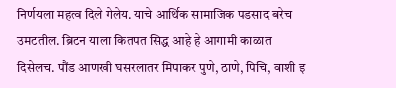निर्णयला महत्व दिले गेलेय. याचे आर्थिक सामाजिक पडसाद बरेच उमटतील. ब्रिटन याला कितपत सिद्ध आहे हे आगामी काळात दिसेलच. पौंड आणखी घसरलातर मिपाकर पुणे, ठाणे, पिचि, वाशी इ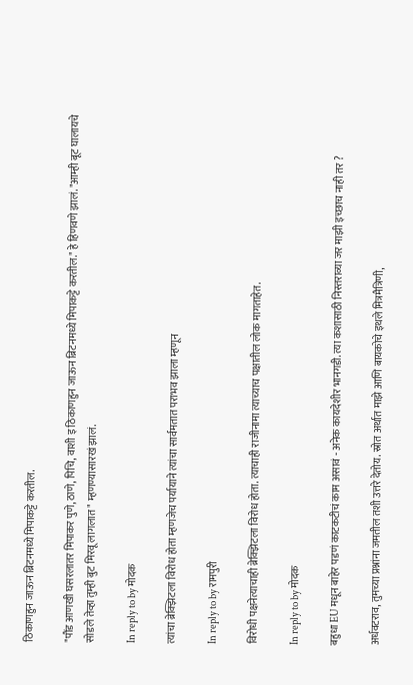ठिकाणहुन जाऊन ब्रिटनमध्ये मिपाकट्टे करतील.

"पौंड आणखी घसरलातर मिपाकर पुणे, ठाणे, पिचि, वाशी इ ठिकाणहुन जाऊन ब्रिटनमध्ये मिपाकट्टे करतील." हे हिणवणे झालं. "आम्ही बूट घालायचे सोडले तेव्हा तुम्ही बुट मिरवू लागलात " म्हणण्यासारखं झालं.

In reply to by मोदक

त्यांचा ब्रेक्झिटला विरोध होता म्हणजेच पर्यायाने त्यांचा सार्वमतात पराभव झाला म्हणून

In reply to by रामपुरी

विरोधी पक्षनेत्याचाही ब्रेक्झिटला विरोध होता. त्याचाही राजीनामा त्याच्याच पक्षातील लोक मागताहेत.

In reply to by मोदक

बहुधा EU मधून बाहेर पडणं काटकटीचं काम असावं - अनेक कायदेशीर भानगडी. त्या कशासाठी निस्तराव्या जर माझी इच्छाच नाही तर ?

अर्धवटराव, तुमच्या प्रश्नांना जमतील तशी उत्तरे देतोय. स्रोत अर्थात माझे आणि बायकोचे इथले मित्रमैत्रिणी,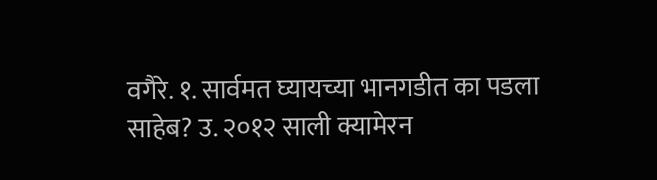वगैरे. १. सार्वमत घ्यायच्या भानगडीत का पडला साहेब? उ. २०१२ साली क्यामेरन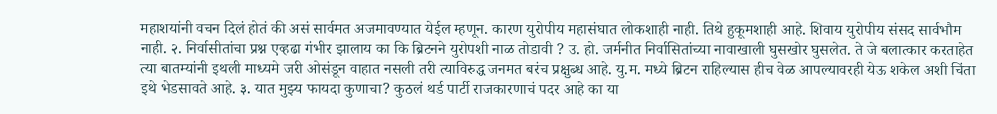महाशयांनी वचन दिलं होतं की असं सार्वमत अजमावण्यात येईल म्हणून. कारण युरोपीय महासंघात लोकशाही नाही. तिथे हुकूमशाही आहे. शिवाय युरोपीय संसद सार्वभौम नाही. २. निर्वासीतांचा प्रश्न एव्हढा गंभीर झालाय का कि ब्रिटनने युरोपशी नाळ तोडावी ? उ. हो. जर्मनीत निर्वासितांच्या नावाखाली घुसखोर घुसलेत. ते जे बलात्कार करताहेत त्या बातम्यांनी इथली माध्यमे जरी ओसंडून वाहात नसली तरी त्याविरुद्ध जनमत बरंच प्रक्षुब्ध आहे. यु.म. मध्ये ब्रिटन राहिल्यास हीच वेळ आपल्यावरही येऊ शकेल अशी चिंता इथे भेडसावते आहे. ३. यात मुझ्य फायदा कुणाचा? कुठलं थर्ड पार्टी राजकारणाचं पदर आहे का या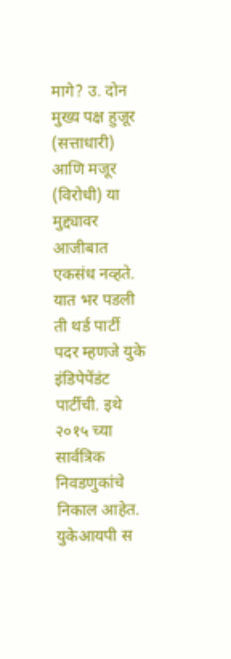मागे? उ. दोन मुख्य पक्ष हुजूर (सत्ताधारी) आणि मजूर (विरोधी) या मुद्द्यावर आजीबात एकसंध नव्हते. यात भर पडली ती थर्ड पार्टी पदर म्हणजे युके इंडिपेपेंडंट पार्टीची. इथे २०१५ च्या सार्वत्रिक निवडणुकांचे निकाल आहेत. युकेआयपी स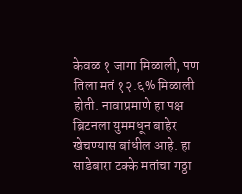केवळ १ जागा मिळाली, पण तिला मतं १२.६% मिळाली होती. नावाप्रमाणे हा पक्ष ब्रिटनला युममधून बाहेर खेचण्यास बांधील आहे. हा साडेबारा टक्के मतांचा गठ्ठा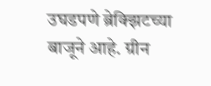उघडपणे ब्रेक्झिटच्या बाजूने आहे. ग्रीन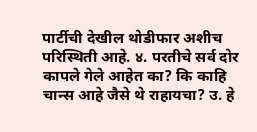पार्टीची देखील थोडीफार अशीच परिस्थिती आहे. ४. परतीचे सर्व दोर कापले गेले आहेत का? कि काहि चान्स आहे जैसे थे राहायचा? उ. हे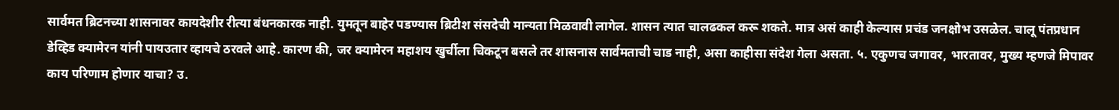सार्वमत ब्रिटनच्या शासनावर कायदेशीर रीत्या बंधनकारक नाही. युमतून बाहेर पडण्यास ब्रिटीश संसदेची मान्यता मिळवावी लागेल. शासन त्यात चालढकल करू शकते. मात्र असं काही केल्यास प्रचंड जनक्षोभ उसळेल. चालू पंतप्रधान डेव्हिड क्यामेरन यांनी पायउतार व्हायचे ठरवले आहे. कारण की, जर क्यामेरन महाशय खुर्चीला चिकटून बसले तर शासनास सार्वमताची चाड नाही, असा काहीसा संदेश गेला असता. ५. एकुणच जगावर, भारतावर, मुख्य म्हणजे मिपावर काय परिणाम होणार याचा? उ.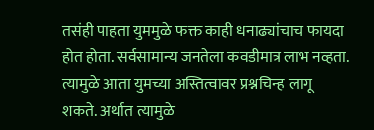तसंही पाहता युममुळे फक्त काही धनाढ्यांचाच फायदा होत होता. सर्वसामान्य जनतेला कवडीमात्र लाभ नव्हता. त्यामुळे आता युमच्या अस्तित्वावर प्रश्नचिन्ह लागू शकते. अर्थात त्यामुळे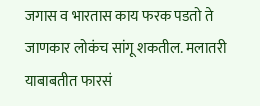जगास व भारतास काय फरक पडतो ते जाणकार लोकंच सांगू शकतील. मलातरी याबाबतीत फारसं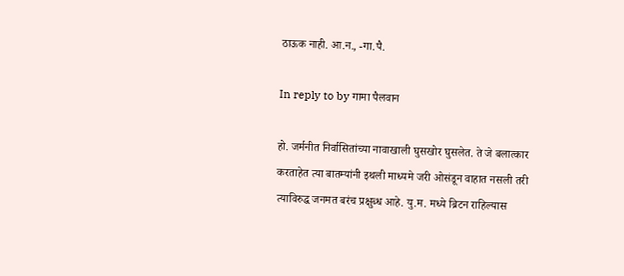ठाऊक नाही. आ.न., -गा.पै.

In reply to by गामा पैलवान

हो. जर्मनीत निर्वासितांच्या नावाखाली घुसखोर घुसलेत. ते जे बलात्कार करताहेत त्या बातम्यांनी इथली माध्यमे जरी ओसंडून वाहात नसली तरी त्याविरुद्ध जनमत बरंच प्रक्षुब्ध आहे. यु.म. मध्ये ब्रिटन राहिल्यास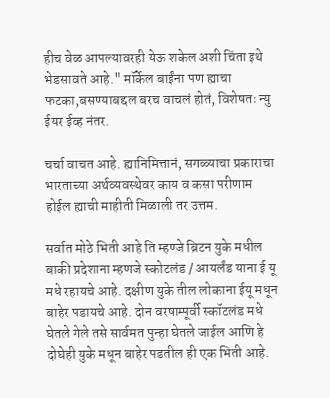हीच वेळ आपल्यावरही येऊ शकेल अशी चिंता इथे भेडसावते आहे." मॉर्केल बाईंना पण ह्याचा फटका,बसण्याबद्दल बरच वाचलं होतं, विशेषतः न्यु ईयर ईव्ह नंतर.

चर्चा वाचत आहे. ह्यानिमित्तानं, सगळ्याचा प्रकाराचा भारताच्या अर्थव्यवस्थेवर काय व कसा परीणाम होईल ह्याची माहीती मिळाली तर उत्तम.

सर्वात मोठे भिती आहे ति म्हण्जे ब्रिटन युके मधील बाकी प्रदेशाना म्हणजे स्कोटलंड / आयर्लंड याना ई यू मधे रहायचे आहे. दक्षीण युके तील लोकाना ईयू मधून बाहेर पडायचे आहे. दोन वरषाम्पूर्वी स्कॉटलंड मधे घेतले गेले तसे सार्वमत पुन्हा घेतले जाईल आणि हे दोघेही युके मधून बाहेर पडतील ही एक भिती आहे.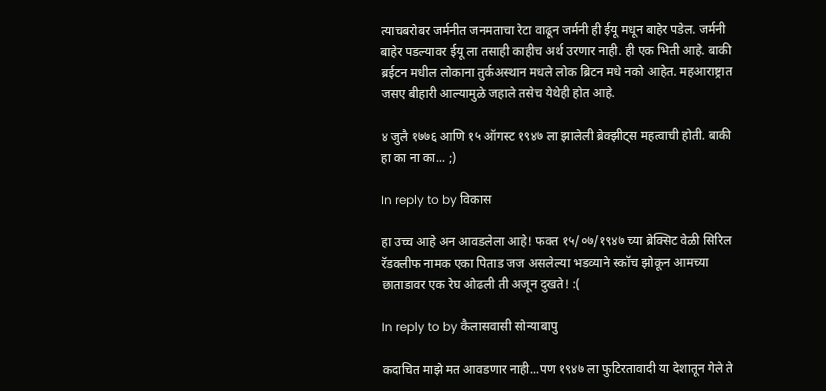त्याचबरोबर जर्मनीत जनमताचा रेटा वाढून जर्मनी ही ईयू मधून बाहेर पडेल. जर्मनी बाहेर पडल्यावर ईयू ला तसाही काहीच अर्थ उरणार नाही. ही एक भिती आहे. बाकी ब्रईटन मधील लोकाना तुर्कअस्थान मधले लोक ब्रिटन मधे नको आहेत. महआराष्ट्रात जसए बीहारी आल्यामुळे जहाले तसेच येथेही होत आहे.

४ जुलै १७७६ आणि १५ ऑगस्ट १९४७ ला झालेली ब्रेक्झीट्स महत्वाची होती. बाकी हा का ना का... ;)

In reply to by विकास

हा उच्च आहे अन आवडलेला आहे! फक्त १५/०७/१९४७ च्या ब्रेक्सिट वेळी सिरिल रॅडक्लीफ नामक एका पिताड जज असलेल्या भडव्याने स्कॉच झोकून आमच्या छाताडावर एक रेघ ओढली ती अजून दुखते! :(

In reply to by कैलासवासी सोन्याबापु

कदाचित माझे मत आवडणार नाही...पण १९४७ ला फुटिरतावादी या देशातून गेले ते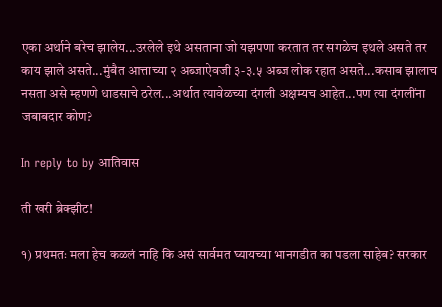एका अर्थाने बरेच झालेय...उरलेले इथे असताना जो यझपणा करतात तर सगळेच इथले असते तर काय झाले असते...मुंबैत आत्ताच्या २ अब्जाऐवजी ३-३.५ अब्ज लोक रहात असते...कसाब झालाच नसता असे म्हणणे धाडसाचे ठरेल...अर्थात त्यावेळच्या दंगली अक्षम्यच आहेत...पण त्या दंगलींना जबाबदार कोण?

In reply to by आतिवास

ती खरी ब्रेक्झीट!

१) प्रथमतः मला हेच कळलं नाहि कि असं सार्वमत घ्यायच्या भानगडीत का पडला साहेब? सरकार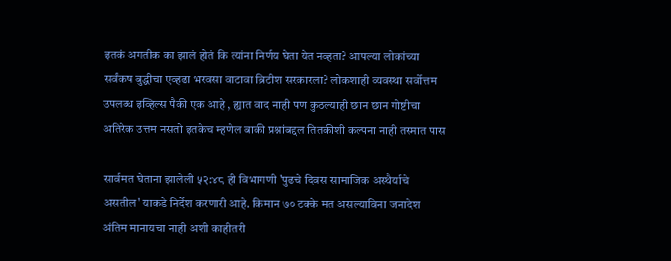इतकं अगतीक का झालं होतं कि त्यांना निर्णय घेता येत नव्हता? आपल्या लोकांच्या सर्वंकष बुद्धीचा एव्हढा भरवसा वाटावा ब्रिटीश सरकारला? लोकशाही व्यवस्था सर्वोत्तम उपलब्ध इव्हिल्स पैकी एक आहे , ह्यात वाद नाही पण कुठल्याही छान छान गोष्टीचा अतिरेक उत्तम नसतो इतकेच म्हणेल बाकी प्रश्नांबद्दल तितकीशी कल्पना नाही तस्मात पास

सार्वमत घेताना झालेली ५२:४८ ही विभागणी 'पुढचे दिवस सामाजिक अस्थैर्याचे असतील' याकडे निर्देश करणारी आहे. किमान ७० टक्के मत असल्याविना जनादेश अंतिम मानायचा नाही अशी काहीतरी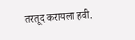तरतूद करायला हवी.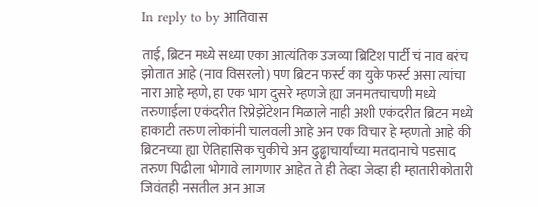In reply to by आतिवास

ताई, ब्रिटन मध्ये सध्या एका आत्यंतिक उजव्या ब्रिटिश पार्टी चं नाव बरंच झोतात आहे (नाव विसरलो) पण ब्रिटन फर्स्ट का युके फर्स्ट असा त्यांचा नारा आहे म्हणे, हा एक भाग दुसरे म्हणजे ह्या जनमतचाचणी मध्ये तरुणाईला एकंदरीत रिप्रेझेंटेशन मिळाले नाही अशी एकंदरीत ब्रिटन मध्ये हाकाटी तरुण लोकांनी चालवली आहे अन एक विचार हे म्हणतो आहे की ब्रिटनच्या ह्या ऐतिहासिक चुकीचे अन ढुढ्ढाचार्यांच्या मतदानाचे पडसाद तरुण पिढीला भोगावे लागणार आहेत ते ही तेव्हा जेव्हा ही म्हातारीकोतारी जिवंतही नसतील अन आज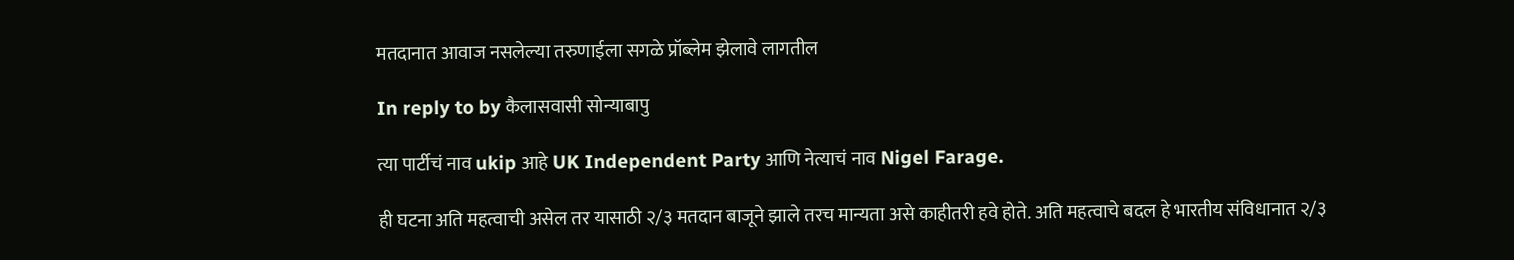मतदानात आवाज नसलेल्या तरुणाईला सगळे प्रॉब्लेम झेलावे लागतील

In reply to by कैलासवासी सोन्याबापु

त्या पार्टीचं नाव ukip आहे UK Independent Party आणि नेत्याचं नाव Nigel Farage.

ही घटना अति महत्वाची असेल तर यासाठी २/३ मतदान बाजूने झाले तरच मान्यता असे काहीतरी हवे होते. अति महत्वाचे बदल हे भारतीय संविधानात २/३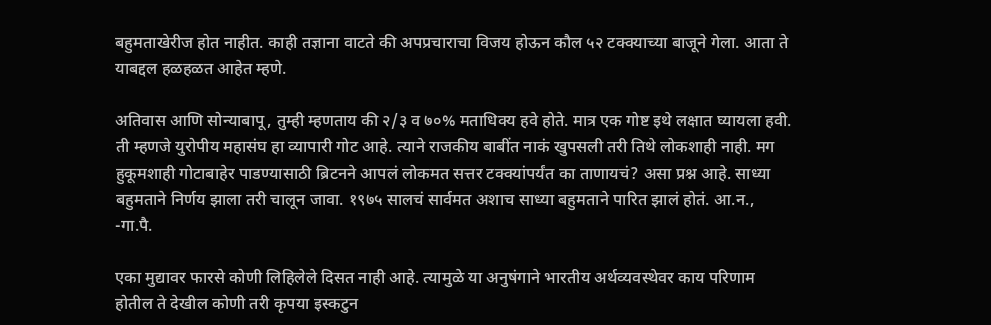बहुमताखेरीज होत नाहीत. काही तज्ञाना वाटते की अपप्रचाराचा विजय होऊन कौल ५२ टक्क्याच्या बाजूने गेला. आता ते याबद्दल हळहळत आहेत म्हणे.

अतिवास आणि सोन्याबापू, तुम्ही म्हणताय की २/३ व ७०% मताधिक्य हवे होते. मात्र एक गोष्ट इथे लक्षात घ्यायला हवी. ती म्हणजे युरोपीय महासंघ हा व्यापारी गोट आहे. त्याने राजकीय बाबींत नाकं खुपसली तरी तिथे लोकशाही नाही. मग हुकूमशाही गोटाबाहेर पाडण्यासाठी ब्रिटनने आपलं लोकमत सत्तर टक्क्यांपर्यंत का ताणायचं? असा प्रश्न आहे. साध्या बहुमताने निर्णय झाला तरी चालून जावा. १९७५ सालचं सार्वमत अशाच साध्या बहुमताने पारित झालं होतं. आ.न., -गा.पै.

एका मुद्यावर फारसे कोणी लिहिलेले दिसत नाही आहे. त्यामुळे या अनुषंगाने भारतीय अर्थव्यवस्थेवर काय परिणाम होतील ते देखील कोणी तरी कृपया इस्कटुन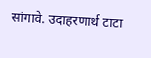सांगावे. उदाहरणार्थ टाटा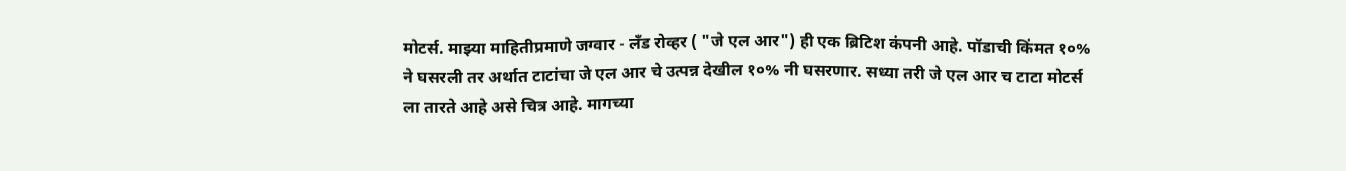मोटर्स. माझ्या माहितीप्रमाणे जग्वार - लँड रोव्हर ( "जे एल आर") ही एक ब्रिटिश कंपनी आहे. पॉडाची किंमत १०% ने घसरली तर अर्थात टाटांचा जे एल आर चे उत्पन्न देखील १०% नी घसरणार. सध्या तरी जे एल आर च टाटा मोटर्स ला तारते आहे असे चित्र आहे. मागच्या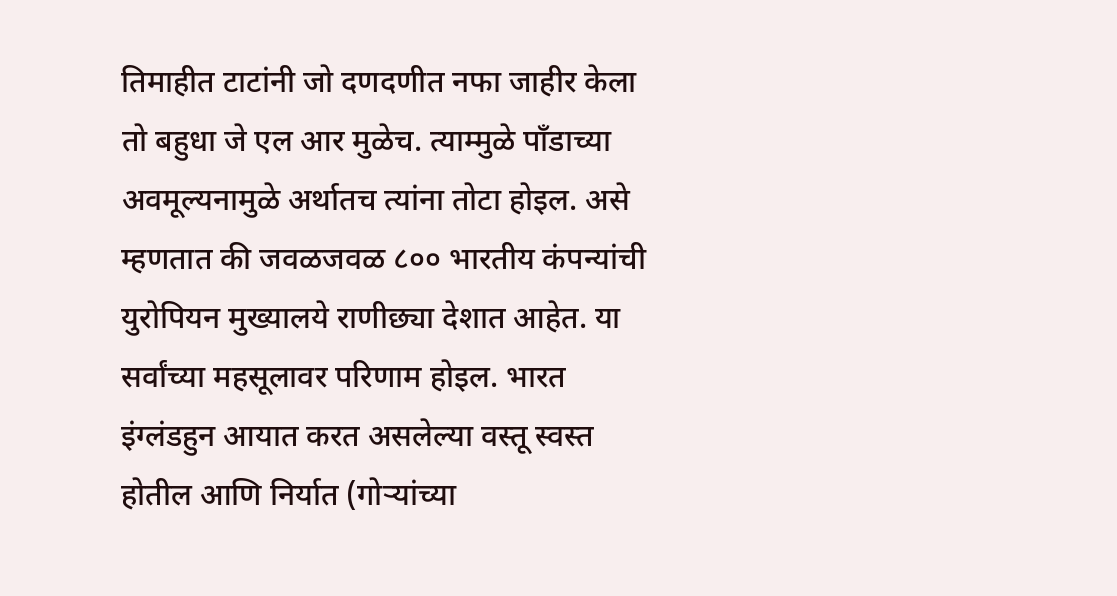तिमाहीत टाटांनी जो दणदणीत नफा जाहीर केला तो बहुधा जे एल आर मुळेच. त्याम्मुळे पाँडाच्या अवमूल्यनामुळे अर्थातच त्यांना तोटा होइल. असे म्हणतात की जवळजवळ ८०० भारतीय कंपन्यांची युरोपियन मुख्यालये राणीछ्या देशात आहेत. या सर्वांच्या महसूलावर परिणाम होइल. भारत इंग्लंडहुन आयात करत असलेल्या वस्तू स्वस्त होतील आणि निर्यात (गोर्‍यांच्या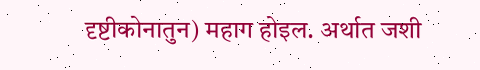दृष्टीकोनातुन) महाग होइल. अर्थात जशी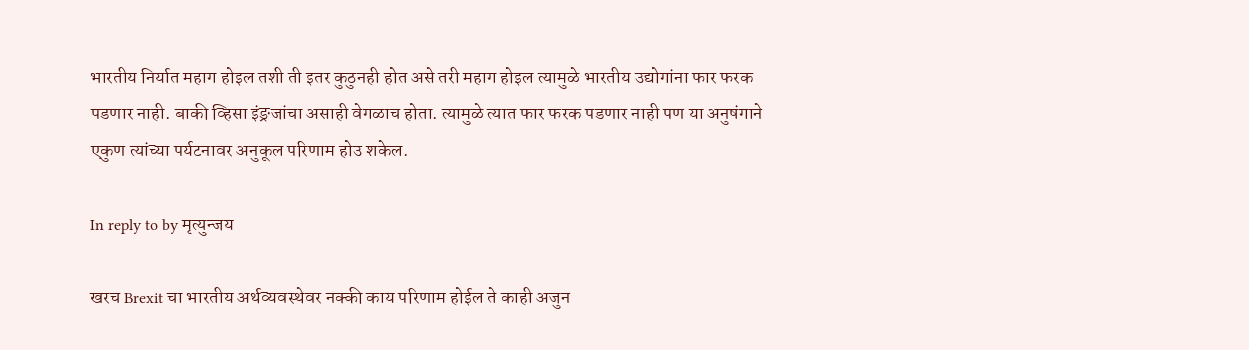भारतीय निर्यात महाग होइल तशी ती इतर कुठुनही होत असे तरी महाग होइल त्यामुळे भारतीय उद्योगांना फार फरक पडणार नाही. बाकी व्हिसा इंङ्रजांचा असाही वेगळाच होता. त्यामुळे त्यात फार फरक पडणार नाही पण या अनुषंगाने एकुण त्यांच्या पर्यटनावर अनुकूल परिणाम होउ शकेल.

In reply to by मृत्युन्जय

खरच Brexit चा भारतीय अर्थव्यवस्थेवर नक्की काय परिणाम होईल ते काही अजुन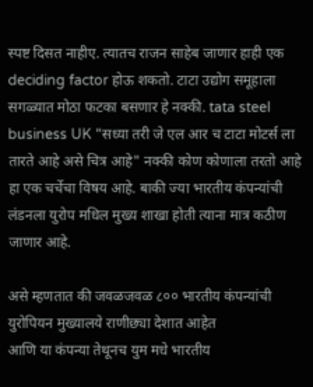स्पष्ट दिसत नाहीए. त्यातच राजन साहेब जाणार हाही एक deciding factor होऊ शकतो. टाटा उद्योग समूहाला सगळ्यात मोठा फटका बसणार हे नक्की. tata steel business UK "सध्या तरी जे एल आर च टाटा मोटर्स ला तारते आहे असे चित्र आहे" नक्की कोण कोणाला तरतो आहे हा एक चर्चेचा विषय आहे. बाकी ज्या भारतीय कंपन्यांची लंडनला युरोप मधिल मुख्य शाखा होती त्याना मात्र कठीण जाणार आहे.

असे म्हणतात की जवळजवळ ८०० भारतीय कंपन्यांची युरोपियन मुख्यालये राणीछ्या देशात आहेत
आणि या कंपन्या तेथूनच युम मधे भारतीय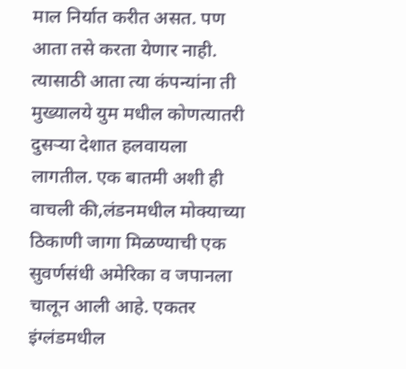माल निर्यात करीत असत. पण आता तसे करता येणार नाही. त्यासाठी आता त्या कंपन्यांना ती मुख्यालये युम मधील कोणत्यातरी दुसर्‍या देशात हलवायला लागतील. एक बातमी अशी ही वाचली की,लंडनमधील मोक्याच्या ठिकाणी जागा मिळण्याची एक सुवर्णसंधी अमेरिका व जपानला चालून आली आहे. एकतर इंग्लंडमधील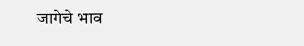जागेचे भाव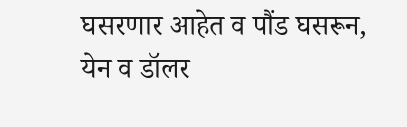घसरणार आहेत व पौंड घसरून, येन व डॉलर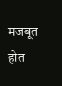मजबूत होत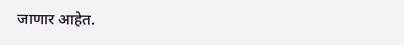जाणार आहेत.